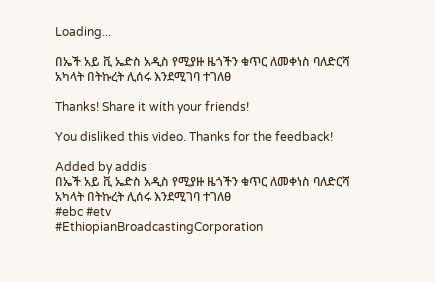Loading...

በኤች አይ ቪ ኤድስ አዲስ የሚያዙ ዜጎችን ቁጥር ለመቀነስ ባለድርሻ አካላት በትኩረት ሊሰሩ እንደሚገባ ተገለፀ

Thanks! Share it with your friends!

You disliked this video. Thanks for the feedback!

Added by addis
በኤች አይ ቪ ኤድስ አዲስ የሚያዙ ዜጎችን ቁጥር ለመቀነስ ባለድርሻ አካላት በትኩረት ሊሰሩ እንደሚገባ ተገለፀ
#ebc #etv
#EthiopianBroadcastingCorporation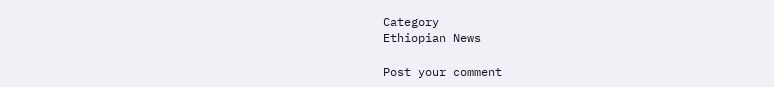Category
Ethiopian News

Post your comment